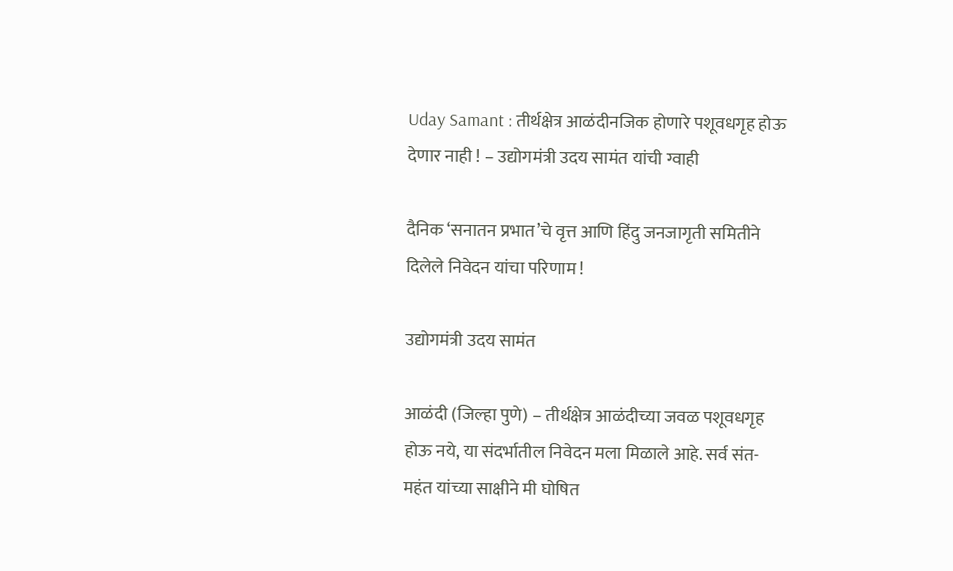Uday Samant : तीर्थक्षेत्र आळंदीनजिक होणारे पशूवधगृह होऊ देणार नाही ! – उद्योगमंत्री उदय सामंत यांची ग्वाही

दैनिक ‘सनातन प्रभात’चे वृत्त आणि हिंदु जनजागृती समितीने दिलेले निवेदन यांचा परिणाम !

उद्योगमंत्री उदय सामंत

आळंदी (जिल्हा पुणे) – तीर्थक्षेत्र आळंदीच्या जवळ पशूवधगृह होऊ नये, या संदर्भातील निवेदन मला मिळाले आहे. सर्व संत-महंत यांच्या साक्षीने मी घोषित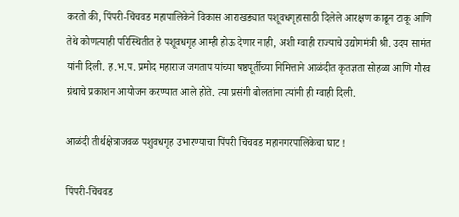करतो की, पिंपरी-चिंचवड महापालिकेने विकास आराखड्यात पशूवधगृहासाठी दिलेले आरक्षण काढून टाकू आणि तेथे कोणत्याही परिस्थितीत हे पशूवधगृह आम्ही होऊ देणार नाही, अशी ग्वाही राज्याचे उद्योगमंत्री श्री. उदय सामंत यांनी दिली. ह.भ.प. प्रमोद महाराज जगताप यांच्या षष्ठपूर्तीच्या निमित्ताने आळंदीत कृतज्ञता सोहळा आणि गौरव ग्रंथाचे प्रकाशन आयोजन करण्यात आले होते. त्या प्रसंगी बोलतांना त्यांनी ही ग्वाही दिली.

आळंदी तीर्थक्षेत्राजवळ पशुवधगृह उभारण्याचा पिंपरी चिंचवड महानगरपालिकेचा घाट !

पिंपरी-चिंचवड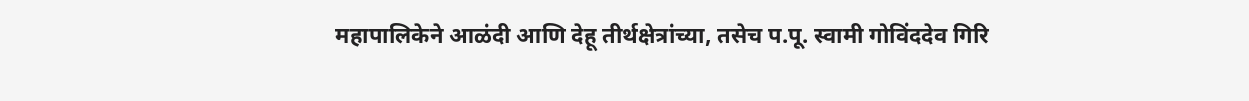महापालिकेने आळंदी आणि देहू तीर्थक्षेत्रांच्या, तसेच प.पू. स्वामी गोविंददेव गिरि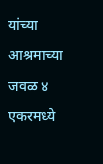यांच्या आश्रमाच्या जवळ ४ एकरमध्ये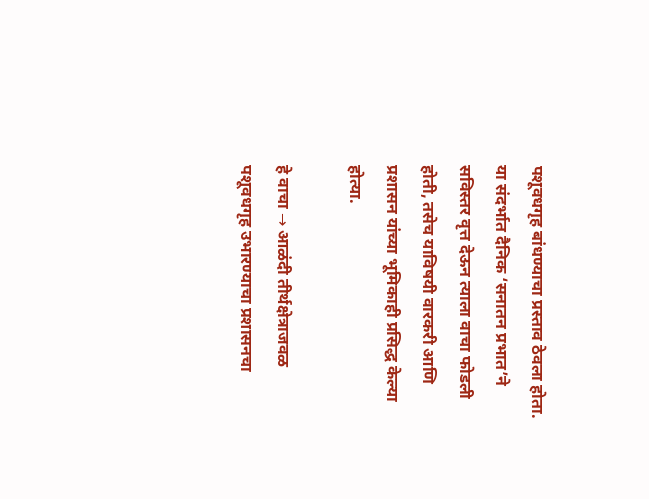पशूवधगृह बांधण्याचा प्रस्ताव ठेवला होता. या संदर्भात दैनिक ‘सनातन प्रभात’ने सविस्तर वृत्त देऊन त्याला वाचा फोडली होती, तसेच याविषयी वारकरी आणि प्रशासन यांच्या भूमिकाही प्रसिद्ध केल्या होत्या.

हे वाचा → आळंदी तीर्थक्षेत्राजवळ पशूवधगृह उभारण्याचा प्रशासनचा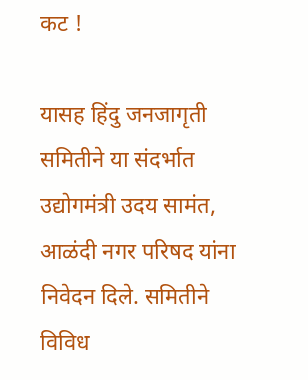कट !

यासह हिंदु जनजागृती समितीने या संदर्भात उद्योगमंत्री उदय सामंत, आळंदी नगर परिषद यांना निवेदन दिले. समितीने विविध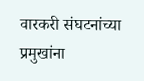वारकरी संघटनांच्या प्रमुखांना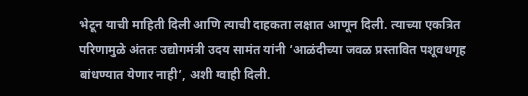भेटून याची माहिती दिली आणि त्याची दाहकता लक्षात आणून दिली. त्याच्या एकत्रित परिणामुळे अंततः उद्योगमंत्री उदय सामंत यांनी ‘आळंदीच्या जवळ प्रस्तावित पशूवधगृह बांधण्यात येणार नाही’, अशी ग्वाही दिली.